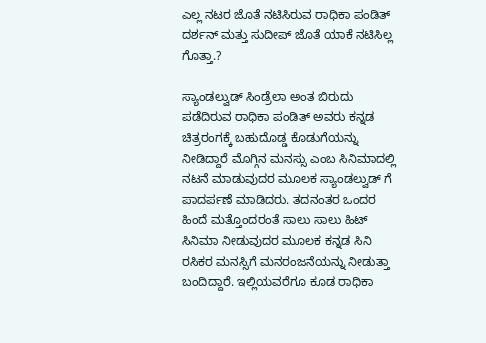ಎಲ್ಲ ನಟರ ಜೊತೆ ನಟಿಸಿರುವ ರಾಧಿಕಾ ಪಂಡಿತ್ ದರ್ಶನ್ ಮತ್ತು ಸುದೀಪ್ ಜೊತೆ ಯಾಕೆ ನಟಿಸಿಲ್ಲ ಗೊತ್ತಾ.?

ಸ್ಯಾಂಡಲ್ವುಡ್ ಸಿಂಡ್ರೆಲಾ ಅಂತ ಬಿರುದು ಪಡೆದಿರುವ ರಾಧಿಕಾ ಪಂಡಿತ್ ಅವರು ಕನ್ನಡ ಚಿತ್ರರಂಗಕ್ಕೆ ಬಹುದೊಡ್ಡ ಕೊಡುಗೆಯನ್ನು ನೀಡಿದ್ದಾರೆ ಮೊಗ್ಗಿನ ಮನಸ್ಸು ಎಂಬ ಸಿನಿಮಾದಲ್ಲಿ ನಟನೆ ಮಾಡುವುದರ ಮೂಲಕ ಸ್ಯಾಂಡಲ್ವುಡ್ ಗೆ ಪಾದರ್ಪಣೆ ಮಾಡಿದರು. ತದನಂತರ ಒಂದರ ಹಿಂದೆ ಮತ್ತೊಂದರಂತೆ ಸಾಲು ಸಾಲು ಹಿಟ್ ಸಿನಿಮಾ ನೀಡುವುದರ ಮೂಲಕ ಕನ್ನಡ ಸಿನಿ ರಸಿಕರ ಮನಸ್ಸಿಗೆ ಮನರಂಜನೆಯನ್ನು ನೀಡುತ್ತಾ ಬಂದಿದ್ದಾರೆ. ಇಲ್ಲಿಯವರೆಗೂ ಕೂಡ ರಾಧಿಕಾ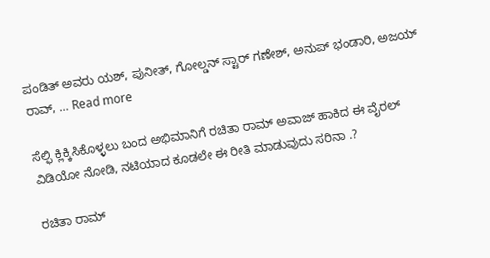ಪಂಡಿತ್ ಅವರು ಯಶ್, ಪುನೀತ್, ಗೋಲ್ಡನ್ ಸ್ಟಾರ್ ಗಣೇಶ್, ಅನುಪ್ ಭಂಡಾರಿ, ಅಜಯ್ ರಾವ್, … Read more

ಸೆಲ್ಫಿ ಕ್ಲಿಕ್ಕಿಸಿಕೊಳ್ಳಲು ಬಂದ ಅಭಿಮಾನಿಗೆ ರಚಿತಾ ರಾಮ್ ಅವಾಜ್ ಹಾಕಿದ ಈ ವೈರಲ್ ವಿಡಿಯೋ ನೋಡಿ, ನಟಿಯಾದ ಕೂಡಲೇ ಈ ರೀತಿ ಮಾಡುವುದು ಸರಿನಾ .?

ರಚಿತಾ ರಾಮ್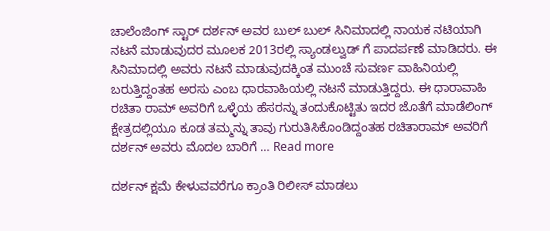ಚಾಲೆಂಜಿಂಗ್ ಸ್ಟಾರ್ ದರ್ಶನ್ ಅವರ ಬುಲ್ ಬುಲ್ ಸಿನಿಮಾದಲ್ಲಿ ನಾಯಕ ನಟಿಯಾಗಿ ನಟನೆ ಮಾಡುವುದರ ಮೂಲಕ 2013ರಲ್ಲಿ ಸ್ಯಾಂಡಲ್ವುಡ್ ಗೆ ಪಾದರ್ಪಣೆ ಮಾಡಿದರು. ಈ ಸಿನಿಮಾದಲ್ಲಿ ಅವರು ನಟನೆ ಮಾಡುವುದಕ್ಕಿಂತ ಮುಂಚೆ ಸುವರ್ಣ ವಾಹಿನಿಯಲ್ಲಿ ಬರುತ್ತಿದ್ದಂತಹ ಅರಸು ಎಂಬ ಧಾರವಾಹಿಯಲ್ಲಿ ನಟನೆ ಮಾಡುತ್ತಿದ್ದರು. ಈ ಧಾರಾವಾಹಿ ರಚಿತಾ ರಾಮ್ ಅವರಿಗೆ ಒಳ್ಳೆಯ ಹೆಸರನ್ನು ತಂದುಕೊಟ್ಟಿತು ಇದರ ಜೊತೆಗೆ ಮಾಡೆಲಿಂಗ್ ಕ್ಷೇತ್ರದಲ್ಲಿಯೂ ಕೂಡ ತಮ್ಮನ್ನು ತಾವು ಗುರುತಿಸಿಕೊಂಡಿದ್ದಂತಹ ರಚಿತಾರಾಮ್ ಅವರಿಗೆ ದರ್ಶನ್ ಅವರು ಮೊದಲ ಬಾರಿಗೆ … Read more

ದರ್ಶನ್ ಕ್ಷಮೆ ಕೇಳುವವರೆಗೂ ಕ್ರಾಂತಿ ರಿಲೀಸ್ ಮಾಡಲು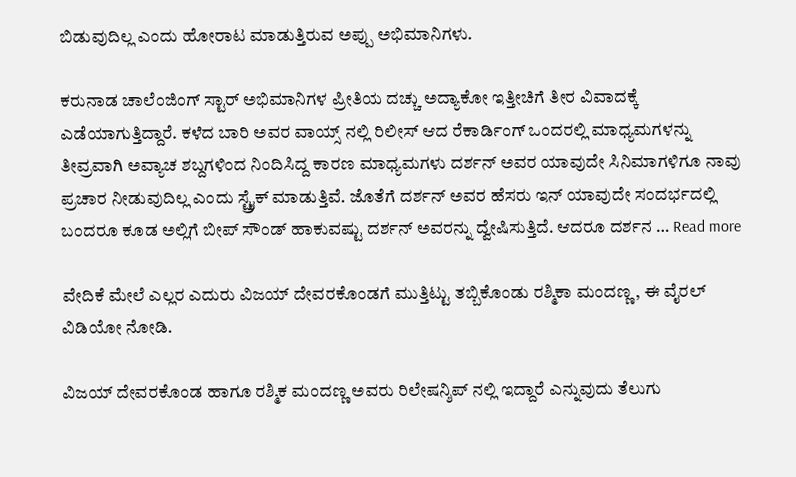ಬಿಡುವುದಿಲ್ಲ ಎಂದು ಹೋರಾಟ ಮಾಡುತ್ತಿರುವ ಅಪ್ಪು ಅಭಿಮಾನಿಗಳು.

ಕರುನಾಡ ಚಾಲೆಂಜಿಂಗ್ ಸ್ಟಾರ್ ಅಭಿಮಾನಿಗಳ ಪ್ರೀತಿಯ ದಚ್ಚು ಅದ್ಯಾಕೋ ಇತ್ತೀಚಿಗೆ ತೀರ ವಿವಾದಕ್ಕೆ ಎಡೆಯಾಗುತ್ತಿದ್ದಾರೆ. ಕಳೆದ ಬಾರಿ ಅವರ ವಾಯ್ಸ್ ನಲ್ಲಿ ರಿಲೀಸ್ ಆದ ರೆಕಾರ್ಡಿಂಗ್ ಒಂದರಲ್ಲಿ ಮಾಧ್ಯಮಗಳನ್ನು ತೀವ್ರವಾಗಿ ಅವ್ಯಾಚ ಶಬ್ದಗಳಿಂದ ನಿಂದಿಸಿದ್ದ ಕಾರಣ ಮಾಧ್ಯಮಗಳು ದರ್ಶನ್ ಅವರ ಯಾವುದೇ ಸಿನಿಮಾಗಳಿಗೂ ನಾವು ಪ್ರಚಾರ ನೀಡುವುದಿಲ್ಲ ಎಂದು ಸ್ಟ್ರೈಕ್ ಮಾಡುತ್ತಿವೆ. ಜೊತೆಗೆ ದರ್ಶನ್ ಅವರ ಹೆಸರು ಇನ್ ಯಾವುದೇ ಸಂದರ್ಭದಲ್ಲಿ ಬಂದರೂ ಕೂಡ ಅಲ್ಲಿಗೆ ಬೀಪ್ ಸೌಂಡ್ ಹಾಕುವಷ್ಟು ದರ್ಶನ್ ಅವರನ್ನು ದ್ವೇಷಿಸುತ್ತಿದೆ. ಆದರೂ ದರ್ಶನ … Read more

ವೇದಿಕೆ ಮೇಲೆ ಎಲ್ಲರ ಎದುರು ವಿಜಯ್ ದೇವರಕೊಂಡಗೆ ಮುತ್ತಿಟ್ಟು ತಬ್ಬಿಕೊಂಡು ರಶ್ಮಿಕಾ ಮಂದಣ್ಣ, ಈ ವೈರಲ್ ವಿಡಿಯೋ ನೋಡಿ.

ವಿಜಯ್ ದೇವರಕೊಂಡ ಹಾಗೂ ರಶ್ಮಿಕ ಮಂದಣ್ಣ ಅವರು ರಿಲೇಷನ್ಶಿಪ್ ನಲ್ಲಿ ಇದ್ದಾರೆ ಎನ್ನುವುದು ತೆಲುಗು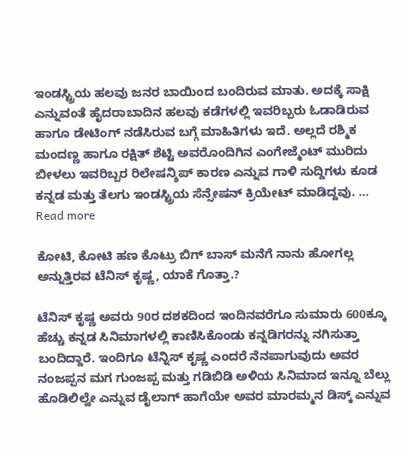ಇಂಡಸ್ಟ್ರಿಯ ಹಲವು ಜನರ ಬಾಯಿಂದ ಬಂದಿರುವ ಮಾತು. ಅದಕ್ಕೆ ಸಾಕ್ಷಿ ಎನ್ನುವಂತೆ ಹೈದರಾಬಾದಿನ ಹಲವು ಕಡೆಗಳಲ್ಲಿ ಇವರಿಬ್ಬರು ಓಡಾಡಿರುವ ಹಾಗೂ ಡೇಟಿಂಗ್ ನಡೆಸಿರುವ ಬಗ್ಗೆ ಮಾಹಿತಿಗಳು ಇದೆ. ಅಲ್ಲದೆ ರಶ್ಮಿಕ ಮಂದಣ್ಣ ಹಾಗೂ ರಕ್ಷಿತ್ ಶೆಟ್ಟಿ ಅವರೊಂದಿಗಿನ ಎಂಗೇಜ್ಮೆಂಟ್ ಮುರಿದು ಬೀಳಲು ಇವರಿಬ್ಬರ ರಿಲೇಷನ್ಶಿಪ್ ಕಾರಣ ಎನ್ನುವ ಗಾಳಿ ಸುದ್ದಿಗಳು ಕೂಡ ಕನ್ನಡ ಮತ್ತು ತೆಲಗು ಇಂಡಸ್ಟ್ರಿಯ ಸೆನ್ಸೇಷನ್ ಕ್ರಿಯೇಟ್ ಮಾಡಿದ್ದವು. … Read more

ಕೋಟಿ, ಕೋಟಿ ಹಣ ಕೊಟ್ರು ಬಿಗ್ ಬಾಸ್ ಮನೆಗೆ ನಾನು ಹೋಗಲ್ಲ ಅನ್ನುತ್ತಿರವ ಟೆನಿಸ್ ಕೃಷ್ಣ, ಯಾಕೆ ಗೊತ್ತಾ.?

ಟೆನಿಸ್ ಕೃಷ್ಣ ಅವರು 90ರ ದಶಕದಿಂದ ಇಂದಿನವರೆಗೂ ಸುಮಾರು 600ಕ್ಕೂ ಹೆಚ್ಚು ಕನ್ನಡ ಸಿನಿಮಾಗಳಲ್ಲಿ ಕಾಣಿಸಿಕೊಂಡು ಕನ್ನಡಿಗರನ್ನು ನಗಿಸುತ್ತಾ ಬಂದಿದ್ದಾರೆ. ಇಂದಿಗೂ ಟೆನ್ನಿಸ್ ಕೃಷ್ಣ ಎಂದರೆ ನೆನಪಾಗುವುದು ಅವರ ನಂಜಪ್ಪನ ಮಗ ಗುಂಜಪ್ಪ ಮತ್ತು ಗಡಿಬಿಡಿ ಅಳಿಯ ಸಿನಿಮಾದ ಇನ್ನೂ ಬೆಲ್ಲು ಹೊಡಿಲಿಲ್ವೇ ಎನ್ನುವ ಡೈಲಾಗ್ ಹಾಗೆಯೇ ಅವರ ಮಾರಮ್ಮನ ಡಿಸ್ಕ್ ಎನ್ನುವ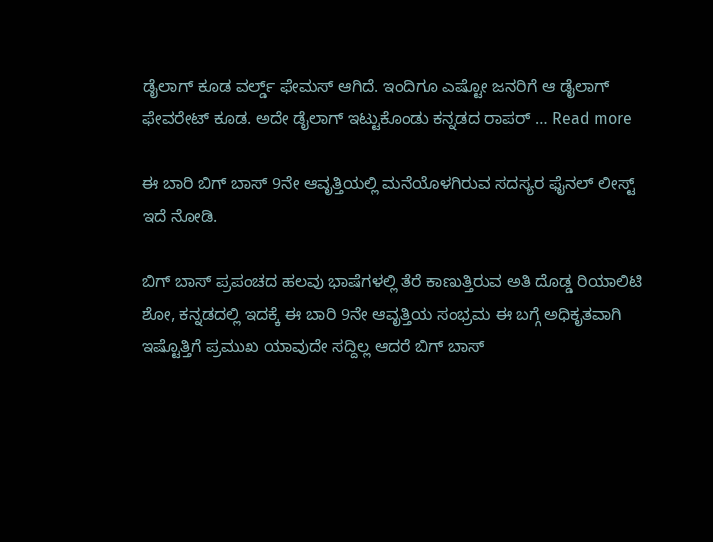ಡೈಲಾಗ್ ಕೂಡ ವರ್ಲ್ಡ್ ಫೇಮಸ್ ಆಗಿದೆ. ಇಂದಿಗೂ ಎಷ್ಟೋ ಜನರಿಗೆ ಆ ಡೈಲಾಗ್ ಫೇವರೇಟ್ ಕೂಡ. ಅದೇ ಡೈಲಾಗ್ ಇಟ್ಟುಕೊಂಡು ಕನ್ನಡದ ರಾಪರ್ … Read more

ಈ ಬಾರಿ ಬಿಗ್ ಬಾಸ್ 9ನೇ ಆವೃತ್ತಿಯಲ್ಲಿ ಮನೆಯೊಳಗಿರುವ ಸದಸ್ಯರ ಫೈನಲ್ ಲೀಸ್ಟ್ ಇದೆ ನೋಡಿ.

ಬಿಗ್ ಬಾಸ್ ಪ್ರಪಂಚದ ಹಲವು ಭಾಷೆಗಳಲ್ಲಿ ತೆರೆ ಕಾಣುತ್ತಿರುವ ಅತಿ ದೊಡ್ಡ ರಿಯಾಲಿಟಿ ಶೋ, ಕನ್ನಡದಲ್ಲಿ ಇದಕ್ಕೆ ಈ ಬಾರಿ 9ನೇ ಆವೃತ್ತಿಯ ಸಂಭ್ರಮ ಈ ಬಗ್ಗೆ ಅಧಿಕೃತವಾಗಿ ಇಷ್ಟೊತ್ತಿಗೆ ಪ್ರಮುಖ ಯಾವುದೇ ಸದ್ದಿಲ್ಲ ಆದರೆ ಬಿಗ್ ಬಾಸ್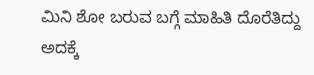ಮಿನಿ ಶೋ ಬರುವ ಬಗ್ಗೆ ಮಾಹಿತಿ ದೊರೆತಿದ್ದು ಅದಕ್ಕೆ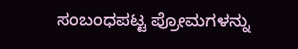ಸಂಬಂಧಪಟ್ಟ ಪ್ರೋಮಗಳನ್ನು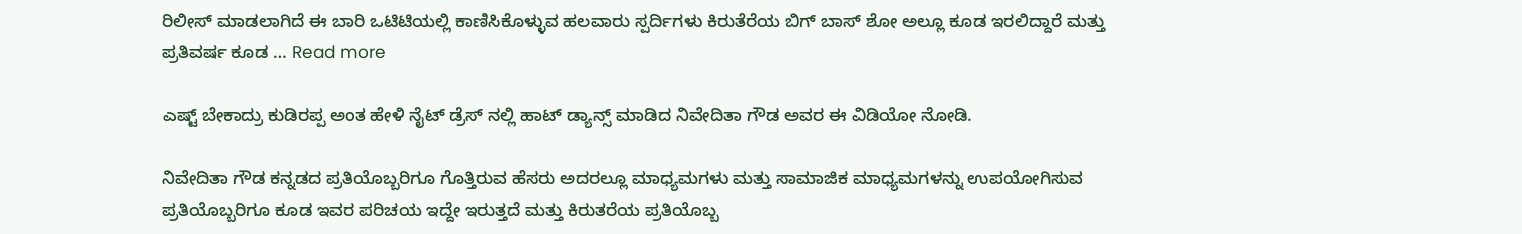ರಿಲೀಸ್ ಮಾಡಲಾಗಿದೆ ಈ ಬಾರಿ ಒಟಿಟಿಯಲ್ಲಿ ಕಾಣಿಸಿಕೊಳ್ಳುವ ಹಲವಾರು ಸ್ಪರ್ದಿಗಳು ಕಿರುತೆರೆಯ ಬಿಗ್ ಬಾಸ್ ಶೋ ಅಲ್ಲೂ ಕೂಡ ಇರಲಿದ್ದಾರೆ ಮತ್ತು ಪ್ರತಿವರ್ಷ ಕೂಡ … Read more

ಎಷ್ಟ್ ಬೇಕಾದ್ರು ಕುಡಿರಪ್ಪ ಅಂತ ಹೇಳಿ ನೈಟ್ ಡ್ರೆಸ್ ನಲ್ಲಿ ಹಾಟ್ ಡ್ಯಾನ್ಸ್ ಮಾಡಿದ ನಿವೇದಿತಾ ಗೌಡ ಅವರ ಈ ವಿಡಿಯೋ ನೋಡಿ.

ನಿವೇದಿತಾ ಗೌಡ ಕನ್ನಡದ ಪ್ರತಿಯೊಬ್ಬರಿಗೂ ಗೊತ್ತಿರುವ ಹೆಸರು ಅದರಲ್ಲೂ ಮಾಧ್ಯಮಗಳು ಮತ್ತು ಸಾಮಾಜಿಕ ಮಾಧ್ಯಮಗಳನ್ನು ಉಪಯೋಗಿಸುವ ಪ್ರತಿಯೊಬ್ಬರಿಗೂ ಕೂಡ ಇವರ ಪರಿಚಯ ಇದ್ದೇ ಇರುತ್ತದೆ ಮತ್ತು ಕಿರುತರೆಯ ಪ್ರತಿಯೊಬ್ಬ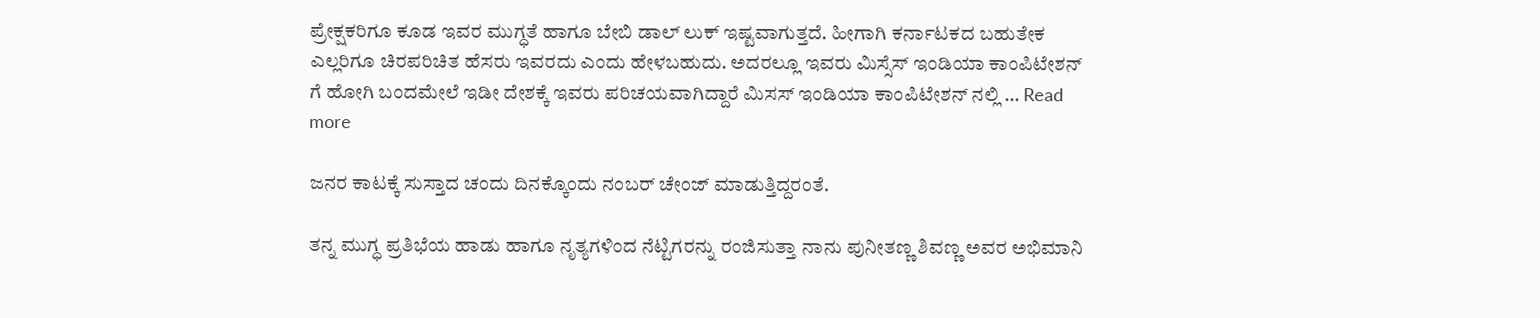ಪ್ರೇಕ್ಷಕರಿಗೂ ಕೂಡ ಇವರ ಮುಗ್ಧತೆ ಹಾಗೂ ಬೇಬಿ ಡಾಲ್ ಲುಕ್ ಇಷ್ಟವಾಗುತ್ತದೆ. ಹೀಗಾಗಿ ಕರ್ನಾಟಕದ ಬಹುತೇಕ ಎಲ್ಲರಿಗೂ ಚಿರಪರಿಚಿತ ಹೆಸರು ಇವರದು ಎಂದು ಹೇಳಬಹುದು. ಅದರಲ್ಲೂ ಇವರು ಮಿಸ್ಸೆಸ್ ಇಂಡಿಯಾ ಕಾಂಪಿಟೇಶನ್ ಗೆ ಹೋಗಿ ಬಂದಮೇಲೆ ಇಡೀ ದೇಶಕ್ಕೆ ಇವರು ಪರಿಚಯವಾಗಿದ್ದಾರೆ ಮಿಸಸ್ ಇಂಡಿಯಾ ಕಾಂಪಿಟೇಶನ್ ನಲ್ಲಿ … Read more

ಜನರ ಕಾಟಕ್ಕೆ ಸುಸ್ತಾದ ಚಂದು ದಿನಕ್ಕೊಂದು ನಂಬರ್ ಚೇಂಜ್ ಮಾಡುತ್ತಿದ್ದರಂತೆ.

ತನ್ನ ಮುಗ್ಧ ಪ್ರತಿಭೆಯ ಹಾಡು ಹಾಗೂ ನೃತ್ಯಗಳಿಂದ ನೆಟ್ಟಿಗರನ್ನು ರಂಜಿಸುತ್ತಾ ನಾನು ಪುನೀತಣ್ಣ ಶಿವಣ್ಣ ಅವರ ಅಭಿಮಾನಿ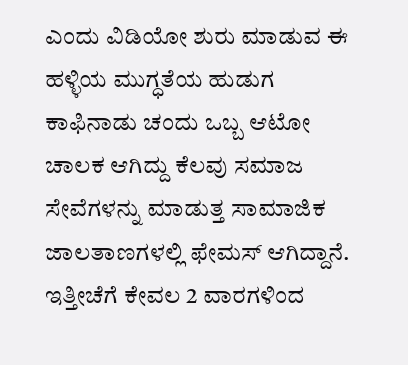ಎಂದು ವಿಡಿಯೋ ಶುರು ಮಾಡುವ ಈ ಹಳ್ಳಿಯ ಮುಗ್ಧತೆಯ ಹುಡುಗ ಕಾಫಿನಾಡು ಚಂದು ಒಬ್ಬ ಆಟೋ ಚಾಲಕ ಆಗಿದ್ದು ಕೆಲವು ಸಮಾಜ ಸೇವೆಗಳನ್ನು ಮಾಡುತ್ತ ಸಾಮಾಜಿಕ ಜಾಲತಾಣಗಳಲ್ಲಿ ಫೇಮಸ್ ಆಗಿದ್ದಾನೆ. ಇತ್ತೀಚೆಗೆ ಕೇವಲ 2 ವಾರಗಳಿಂದ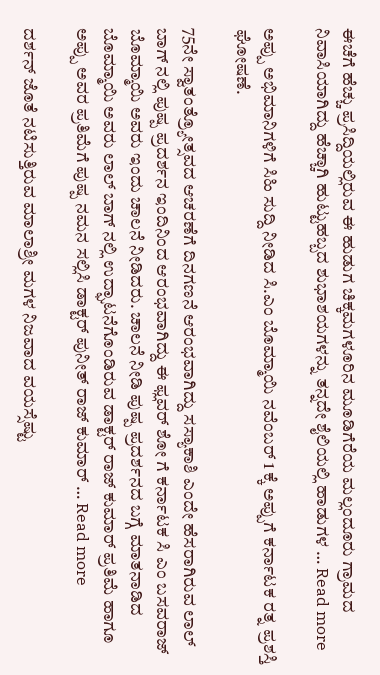ಈಚೆಗೆ ಹೆಚ್ಚು ಪ್ರಸಿದ್ದಿಯಲ್ಲಿರುವ ಈ ಹುಡುಗ ಚಿಕ್ಕಮಗಳೂರಿನ ಮೂಡಿಗೆರೆಯ ಮಲ್ಲಂದೂರು ಗ್ರಾಮದ ನಿವಾಸಿಯಾಗಿದ್ದು ಹೆಚ್ಚಾಗಿ ಹುಟ್ಟುಹಬ್ಬದ ಶುಭಾಶಯಗಳನ್ನು ತನ್ನದೇ ಶೈಲಿಯಲ್ಲಿ ಹಾಡುಗಳ … Read more

ಅಪ್ಪು ಅಭಿಮಾನಿಗಳಿಗೆ ಸಿಹಿ ಸುದ್ದಿ ನೀಡಿದ ಸಿ.ಎಂ ಬೊಮ್ಮಾಯಿ ನವೆಂಬರ್ 1 ಕ್ಕೆ ಅಪ್ಪುಗೆ ಕರ್ನಾಟಕ ರತ್ನ ಪ್ರಶಸ್ತಿ ಘೋಷಣೆ.

75ನೇ ಸ್ವಾತಂತ್ರ್ಯೋತ್ಸವದ ಆಚರಣೆಗೆ ದಿನಗಣನೆ ಆರಂಭವಾಗಿದ್ದು ಸಸ್ಯಾಕಾಶಿ ಎಂದೇ ಹೆಸರಾಗಿರುವ ಲಾಲ್ ಬಾಗ್ ನಲ್ಲಿ ಪುಷ್ಪ ಪ್ರದರ್ಶನ ಇಂದಿನಿಂದ ಆರಂಭವಾಗಿದ್ದು ಈ ಫ್ಲವರ್ ಶೋ ಗೆ ಕರ್ನಾಟಕ ಸಿ ಎಂ ಬಸವರಾಜ್ ಬೊಮ್ಮಾಯಿ ಅವರು ಇಂದು ಚಾಲನೆ ನೀಡಿದರು. ಚಾಲನೆ ನೀಡಿ ಪುಷ್ಪ ಪ್ರದರ್ಶನದ ಬಗ್ಗೆ ಮಾತನಾಡಿದ ಬೊಮ್ಮಾಯಿ ಅವರು ಲಾಲ್ ಬಾಗ್ ನಲ್ಲಿ ಉದ್ಘಾಟನೆಗೊಂಡಿರುವ ಡಾಕ್ಟರ್ ರಾಜ್ ಕುಮಾರ್ ಪ್ರತಿಮೆ ಹಾಗೂ ಅಪ್ಪು ಅವರ ಪ್ರತಿಮೆಗೆ ಪುಷ್ಪ ನಮನ ಸಲ್ಲಿಸಿ ಡಾಕ್ಟರ್ ಪುನೀತ್ ರಾಜ್ ಕುಮಾರ್ … Read more

ದರ್ಶನ್ ಜೊತೆ ನಟಿಸುತ್ತಿರುವ ಮಾಲಾಶ್ರೀ ಮಗಳ ನಿಜವಾದ ವಯಸ್ಸೆಷ್ಟು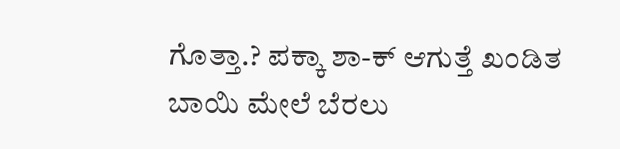ಗೊತ್ತಾ.? ಪಕ್ಕಾ ಶಾ-ಕ್ ಆಗುತ್ತೆ ಖಂಡಿತ ಬಾಯಿ ಮೇಲೆ ಬೆರಲು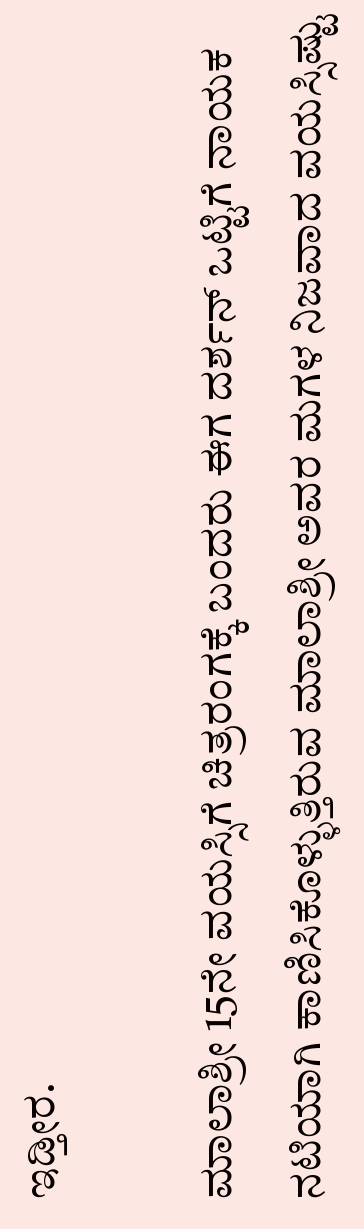ಇಡ್ತೀರ.

ಮಾಲಾಶ್ರೀ 15ನೇ ವಯಸ್ಸಿಗೆ ಚಿತ್ರರಂಗಕ್ಕೆ ಬಂದರು ಈಗ ದರ್ಶನ್ ಒಟ್ಟಿಗೆ ನಾಯಕ ನಟಿಯಾಗಿ ಕಾಣಿಸಿಕೊಳ್ಳುತ್ತಿರುವ ಮಾಲಾಶ್ರೀ ಅವರ ಮಗಳ ನಿಜವಾದ ವಯಸ್ಸಿಷ್ಟು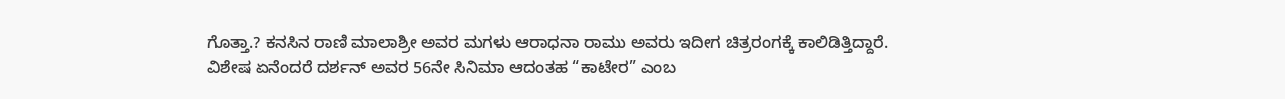ಗೊತ್ತಾ.? ಕನಸಿನ ರಾಣಿ ಮಾಲಾಶ್ರೀ ಅವರ ಮಗಳು ಆರಾಧನಾ ರಾಮು ಅವರು ಇದೀಗ ಚಿತ್ರರಂಗಕ್ಕೆ ಕಾಲಿಡಿತ್ತಿದ್ದಾರೆ. ವಿಶೇಷ ಏನೆಂದರೆ ದರ್ಶನ್ ಅವರ 56ನೇ ಸಿನಿಮಾ ಆದಂತಹ “ಕಾಟೇರ” ಎಂಬ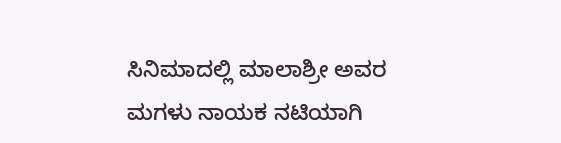ಸಿನಿಮಾದಲ್ಲಿ ಮಾಲಾಶ್ರೀ ಅವರ ಮಗಳು ನಾಯಕ ನಟಿಯಾಗಿ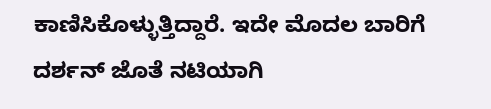ಕಾಣಿಸಿಕೊಳ್ಳುತ್ತಿದ್ದಾರೆ. ಇದೇ ಮೊದಲ ಬಾರಿಗೆ ದರ್ಶನ್ ಜೊತೆ ನಟಿಯಾಗಿ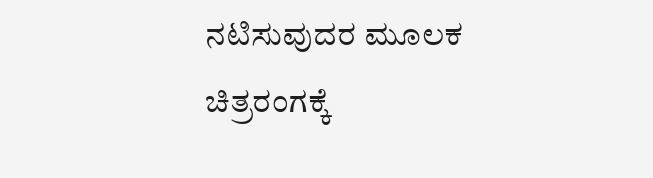ನಟಿಸುವುದರ ಮೂಲಕ ಚಿತ್ರರಂಗಕ್ಕೆ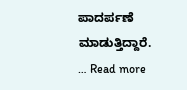ಪಾದರ್ಪಣೆ ಮಾಡುತ್ತಿದ್ದಾರೆ. … Read more